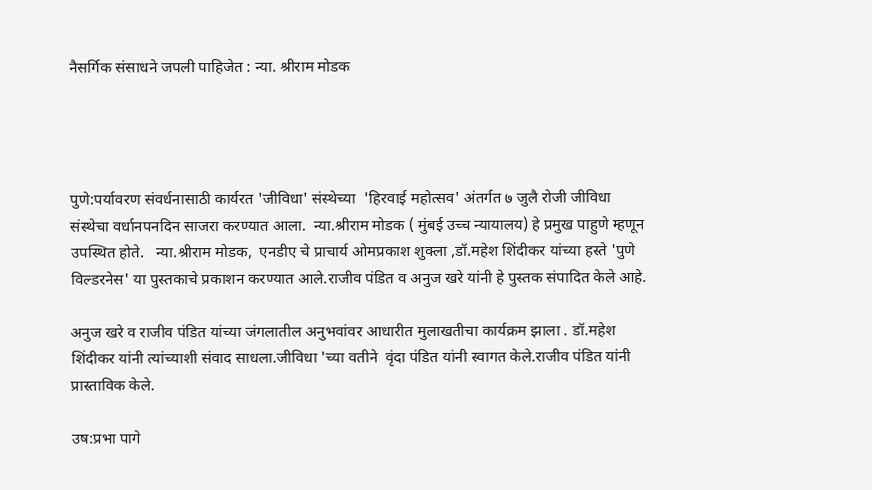नैसर्गिक संसाधने जपली पाहिजेत : न्या. श्रीराम मोडक




पुणे:पर्यावरण संवर्धनासाठी कार्यरत 'जीविधा' संस्थेच्या  'हिरवाई महोत्सव' अंतर्गत ७ जुलै रोजी जीविधा संस्थेचा वर्धानपनदिन साजरा करण्यात आला.  न्या.श्रीराम मोडक ( मुंबई उच्च न्यायालय) हे प्रमुख पाहुणे म्हणून उपस्थित होते.   न्या.श्रीराम मोडक,  एनडीए चे प्राचार्य ओमप्रकाश शुक्ला ,डॉ.महेश शिंदीकर यांच्या हस्ते 'पुणे विल्डरनेस' या पुस्तकाचे प्रकाशन करण्यात आले.राजीव पंडित व अनुज खरे यांनी हे पुस्तक संपादित केले आहे.

अनुज खरे व राजीव पंडित यांच्या जंगलातील अनुभवांवर आधारीत मुलाखतीचा कार्यक्रम झाला . डॉ.महेश शिंदीकर यांनी त्यांच्याशी संवाद साधला.जीविधा 'च्या वतीने  वृंदा पंडित यांनी स्वागत केले.राजीव पंडित यांनी प्रास्ताविक केले.

उष:प्रभा पागे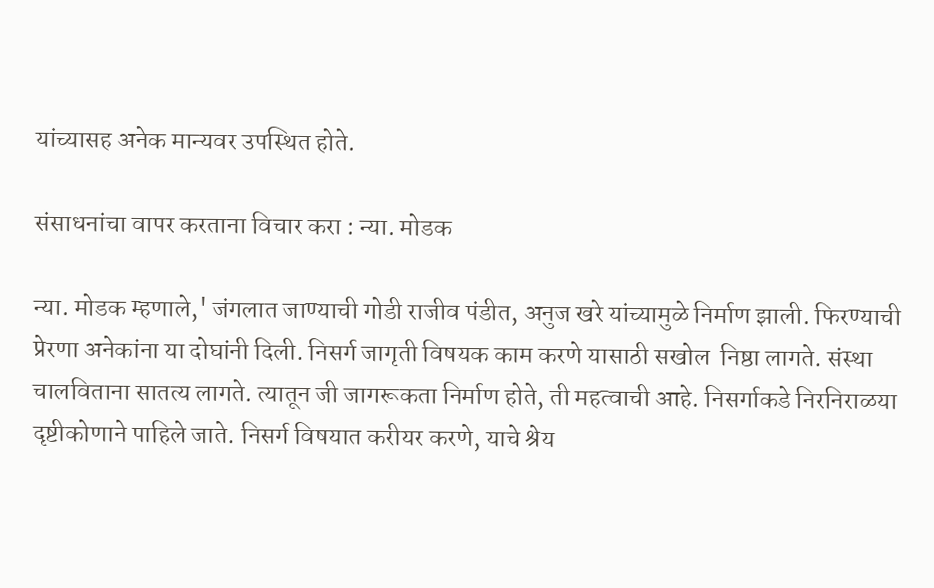यांच्यासह अनेक मान्यवर उपस्थित होते.

संसाधनांचा वापर करताना विचार करा : न्या. मोडक

न्या. मोडक म्हणाले,' जंगलात जाण्याची गोडी राजीव पंडीत, अनुज खरे यांच्यामुळे निर्माण झाली. फिरण्याची प्रेरणा अनेकांना या दोघांनी दिली. निसर्ग जागृती विषयक काम करणे यासाठी सखोल  निष्ठा लागते. संस्था चालविताना सातत्य लागते. त्यातून जी जागरूकता निर्माण होते, ती महत्वाची आहे. निसर्गाकडे निरनिराळया दृष्टीकोणाने पाहिले जाते. निसर्ग विषयात करीयर करणे, याचे श्रेय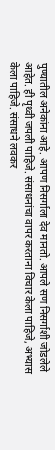पुण्यातील अनेकांना आहे. आपण निसर्गाला देव मानतो. आपले सण निसर्गाशी जोडलेले आहेत. ही पृथ्वी जपली पाहिजे. संसाधनांचा वापर करताना विचार केला पाहिजे, अभ्यास केला पाहिजे. संसाधने लवकर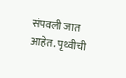संपवली जात आहेत. पृथ्वीची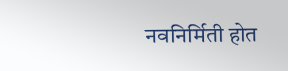नवनिर्मिती होत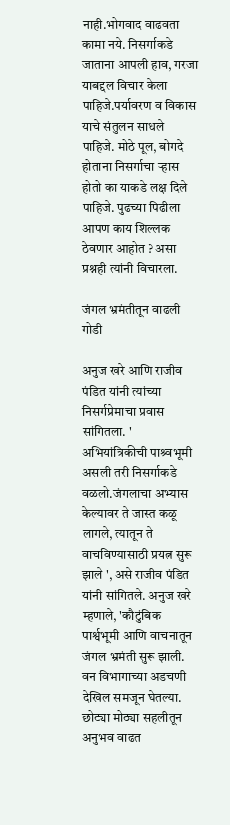नाही.भोगवाद वाढवता कामा नये. निसर्गाकडे जाताना आपली हाव, गरजा याबद्दल विचार केला पाहिजे.पर्यावरण व विकास याचे संतुलन साधले पाहिजे. मोठे पूल, बोगदे होताना निसर्गाचा ऱ्हास होतो का याकडे लक्ष दिले पाहिजे. पुढच्या पिढीला आपण काय शिल्लक ठेवणार आहोत ? असा प्रश्नही त्यांनी विचारला.

जंगल भ्रमंतीतून वाढली गोडी

अनुज खरे आणि राजीव पंडित यांनी त्यांच्या निसर्गप्रेमाचा प्रवास सांगितला. ' अभियांत्रिकीची पाश्र्वभूमी असली तरी निसर्गाकडे वळलो.जंगलाचा अभ्यास केल्यावर ते जास्त कळू लागले, त्यातून ते वाचविण्यासाठी प्रयत्न सुरू झाले ', असे राजीव पंडित यांनी सांगितले. अनुज खरे म्हणाले, 'कौटुंबिक पार्श्वभूमी आणि वाचनातून जंगल भ्रमंती सुरू झाली. वन विभागाच्या अडचणी देखिल समजून घेतल्या. छोट्या मोठ्या सहलीतून अनुभव वाढत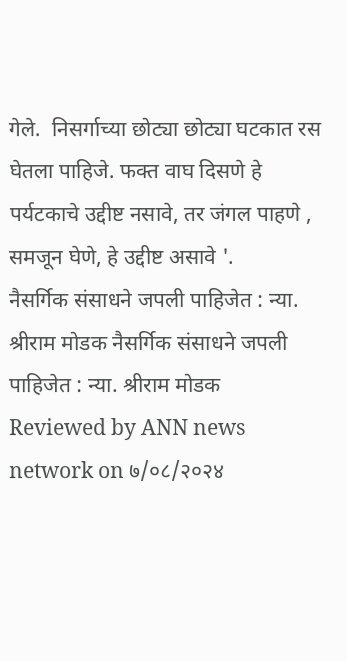गेले.  निसर्गाच्या छोट्या छोट्या घटकात रस घेतला पाहिजे. फक्त वाघ दिसणे हे पर्यटकाचे उद्दीष्ट नसावे, तर जंगल पाहणे , समजून घेणे, हे उद्दीष्ट असावे '.
नैसर्गिक संसाधने जपली पाहिजेत : न्या. श्रीराम मोडक नैसर्गिक संसाधने जपली पाहिजेत : न्या. श्रीराम मोडक Reviewed by ANN news network on ७/०८/२०२४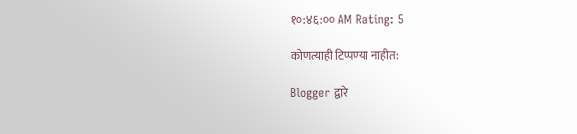१०:४६:०० AM Rating: 5

कोणत्याही टिप्पण्‍या नाहीत:

Blogger द्वारे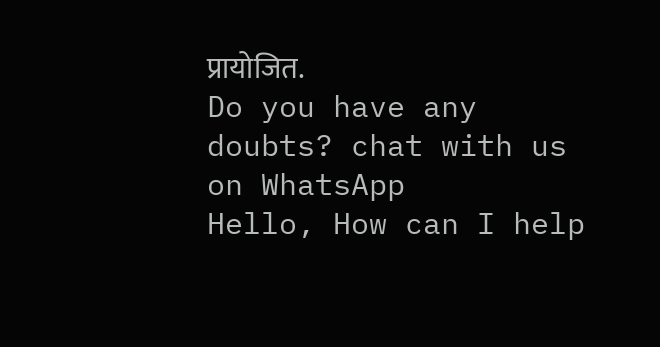प्रायोजित.
Do you have any doubts? chat with us on WhatsApp
Hello, How can I help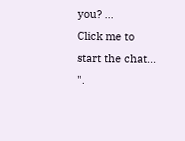you? ...
Click me to start the chat...
".